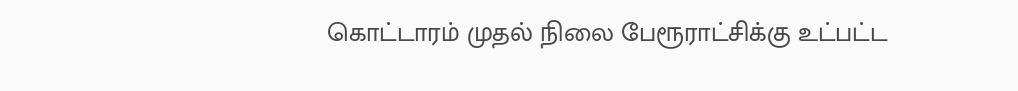கொட்டாரம் முதல் நிலை பேரூராட்சிக்கு உட்பட்ட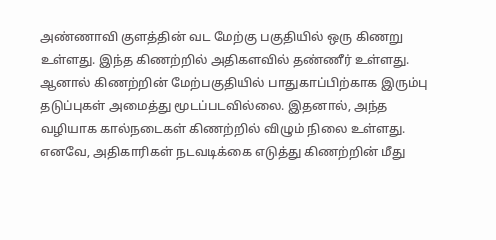அண்ணாவி குளத்தின் வட மேற்கு பகுதியில் ஒரு கிணறு உள்ளது. இந்த கிணற்றில் அதிகளவில் தண்ணீர் உள்ளது. ஆனால் கிணற்றின் மேற்பகுதியில் பாதுகாப்பிற்காக இரும்பு தடுப்புகள் அமைத்து மூடப்படவில்லை. இதனால், அந்த வழியாக கால்நடைகள் கிணற்றில் விழும் நிலை உள்ளது. எனவே, அதிகாரிகள் நடவடிக்கை எடுத்து கிணற்றின் மீது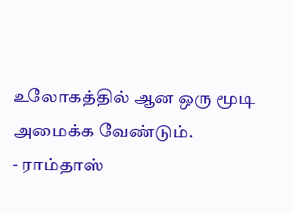உலோகத்தில் ஆன ஒரு மூடி அமைக்க வேண்டும்.
- ராம்தாஸ்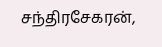சந்திரசேகரன்,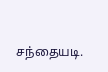சந்தையடி.